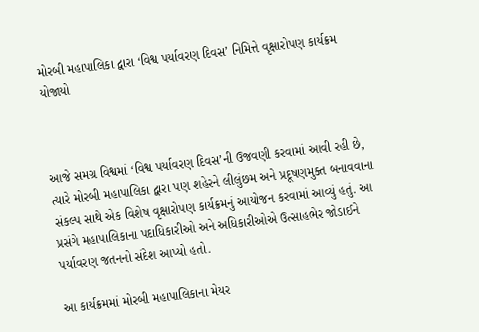મોરબી મહાપાલિકા દ્વારા ‘વિશ્વ પર્યાવરણ દિવસ’ નિમિત્તે વૃક્ષારોપણ કાર્યક્રમ યોજાયો



આજે સમગ્ર વિશ્વમાં ‘વિશ્વ પર્યાવરણ દિવસ’ની ઉજવણી કરવામાં આવી રહી છે, ત્યારે મોરબી મહાપાલિકા દ્વારા પણ શહેરને લીલુંછમ અને પ્રદૂષણમુક્ત બનાવવાના સંકલ્પ સાથે એક વિશેષ વૃક્ષારોપણ કાર્યક્રમનું આયોજન કરવામાં આવ્યું હતું. આ પ્રસંગે મહાપાલિકાના પદાધિકારીઓ અને અધિકારીઓએ ઉત્સાહભેર જોડાઈને પર્યાવરણ જતનનો સંદેશ આપ્યો હતો.

આ કાર્યક્રમમાં મોરબી મહાપાલિકાના મેયર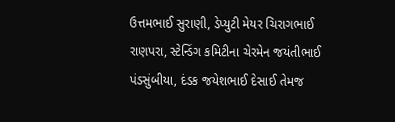ઉત્તમભાઈ સુરાણી, ડેપ્યુટી મેયર ચિરાગભાઈ રાણપરા, સ્ટેન્ડિંગ કમિટીના ચેરમેન જયંતીભાઈ પંડસુંબીયા, દંડક જયેશભાઈ દેસાઈ તેમજ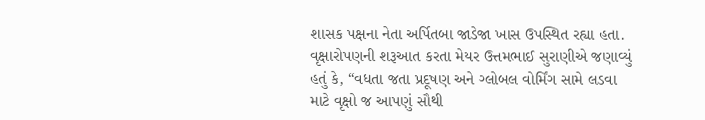શાસક પક્ષના નેતા અર્પિતબા જાડેજા ખાસ ઉપસ્થિત રહ્યા હતા. વૃક્ષારોપણની શરૂઆત કરતા મેયર ઉત્તમભાઈ સુરાણીએ જણાવ્યું હતું કે, “વધતા જતા પ્રદૂષણ અને ગ્લોબલ વોર્મિંગ સામે લડવા માટે વૃક્ષો જ આપણું સૌથી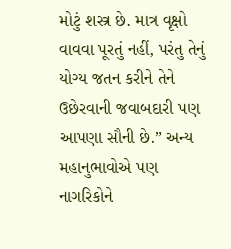મોટું શસ્ત્ર છે. માત્ર વૃક્ષો વાવવા પૂરતું નહીં, પરંતુ તેનું યોગ્ય જતન કરીને તેને ઉછેરવાની જવાબદારી પણ આપણા સૌની છે.” અન્ય મહાનુભાવોએ પણ નાગરિકોને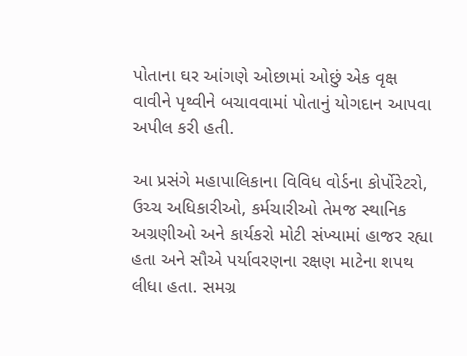પોતાના ઘર આંગણે ઓછામાં ઓછું એક વૃક્ષ વાવીને પૃથ્વીને બચાવવામાં પોતાનું યોગદાન આપવા અપીલ કરી હતી.

આ પ્રસંગે મહાપાલિકાના વિવિધ વોર્ડના કોર્પોરેટરો, ઉચ્ચ અધિકારીઓ, કર્મચારીઓ તેમજ સ્થાનિક અગ્રણીઓ અને કાર્યકરો મોટી સંખ્યામાં હાજર રહ્યા હતા અને સૌએ પર્યાવરણના રક્ષણ માટેના શપથ લીધા હતા. સમગ્ર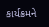કાર્યક્રમને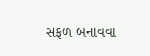સફળ બનાવવા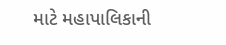માટે મહાપાલિકાની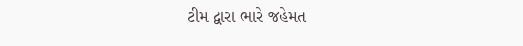ટીમ દ્વારા ભારે જહેમત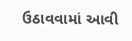ઉઠાવવામાં આવી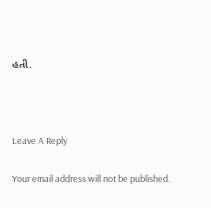હતી.



Leave A Reply

Your email address will not be published.